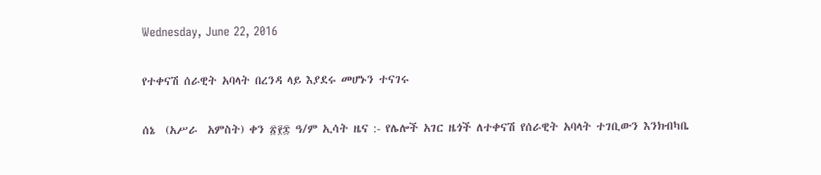Wednesday, June 22, 2016

የተቀናሽ ሰራዊት አባላት በረንዳ ላይ እያደሩ መሆኑን ተናገሩ

ሰኔ  (አሥራ  አምስት) ቀን ፳፻፰ ዓ/ም ኢሳት ዜና :- የሌሎች አገር ዜጎች ለተቀናሽ የሰራዊት አባላት ተገቢውን እንክብካቤ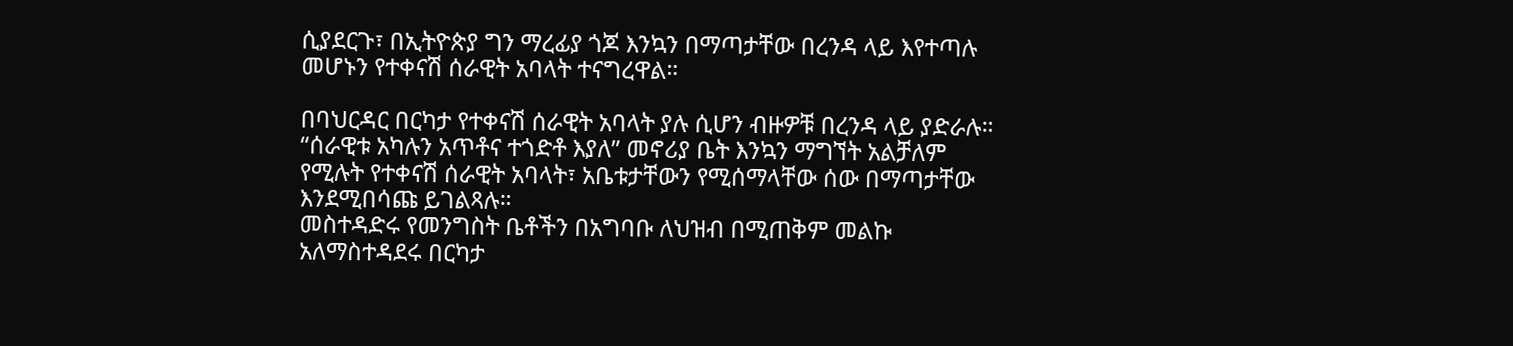ሲያደርጉ፣ በኢትዮጵያ ግን ማረፊያ ጎጆ እንኳን በማጣታቸው በረንዳ ላይ እየተጣሉ መሆኑን የተቀናሽ ሰራዊት አባላት ተናግረዋል።

በባህርዳር በርካታ የተቀናሽ ሰራዊት አባላት ያሉ ሲሆን ብዙዎቹ በረንዳ ላይ ያድራሉ። “ሰራዊቱ አካሉን አጥቶና ተጎድቶ እያለ” መኖሪያ ቤት እንኳን ማግኘት አልቻለም የሚሉት የተቀናሽ ሰራዊት አባላት፣ አቤቱታቸውን የሚሰማላቸው ሰው በማጣታቸው እንደሚበሳጩ ይገልጻሉ።
መስተዳድሩ የመንግስት ቤቶችን በአግባቡ ለህዝብ በሚጠቅም መልኩ አለማስተዳደሩ በርካታ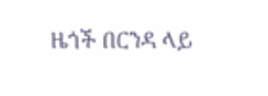ዜጎች በርንዳ ላይ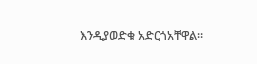እንዲያወድቁ አድርጎአቸዋል።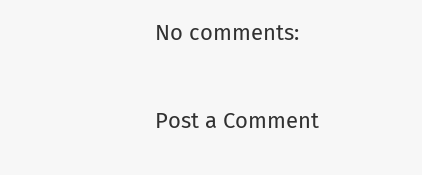No comments:

Post a Comment